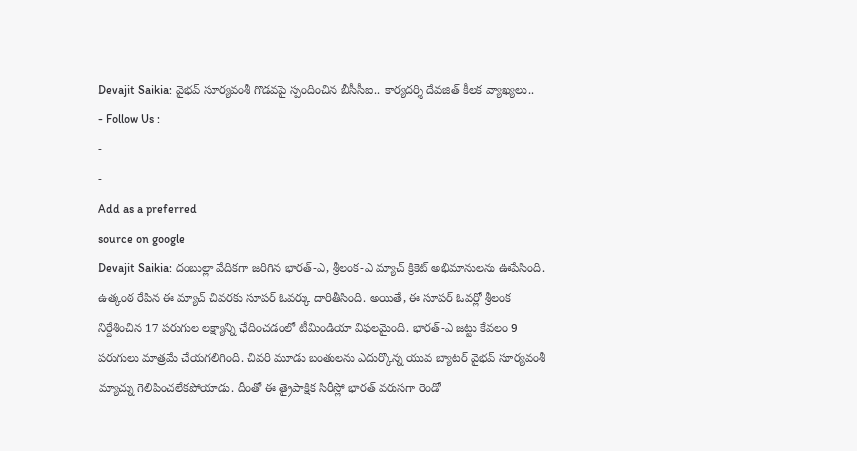Devajit Saikia: వైభవ్ సూర్యవంశీ గొడవపై స్పందించిన బీసీసీఐ.. కార్యదర్శి దేవజిత్ కీలక వ్యాఖ్యలు..
- Follow Us :
-
-
Add as a preferred
source on google
Devajit Saikia: దంబుల్లా వేదికగా జరిగిన భారత్-ఎ, శ్రీలంక-ఎ మ్యాచ్ క్రికెట్ అభిమానులను ఊపేసింది. ఉత్కంఠ రేపిన ఈ మ్యాచ్ చివరకు సూపర్ ఓవర్కు దారితీసింది. అయితే, ఈ సూపర్ ఓవర్లో శ్రీలంక నిర్దేశించిన 17 పరుగుల లక్ష్యాన్ని ఛేదించడంలో టీమిండియా విఫలమైంది. భారత్-ఎ జట్టు కేవలం 9 పరుగులు మాత్రమే చేయగలిగింది. చివరి మూడు బంతులను ఎదుర్కొన్న యువ బ్యాటర్ వైభవ్ సూర్యవంశీ మ్యాచ్ను గెలిపించలేకపోయాడు. దీంతో ఈ త్రైపాక్షిక సిరీస్లో భారత్ వరుసగా రెండో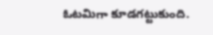ఓటమిగా కూడగట్టుకుంది.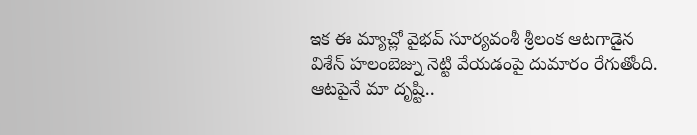ఇక ఈ మ్యాచ్లో వైభవ్ సూర్యవంశీ శ్రీలంక ఆటగాడైన విశేన్ హలంబెజ్ను నెట్టి వేయడంపై దుమారం రేగుతోంది.
ఆటపైనే మా దృష్టి..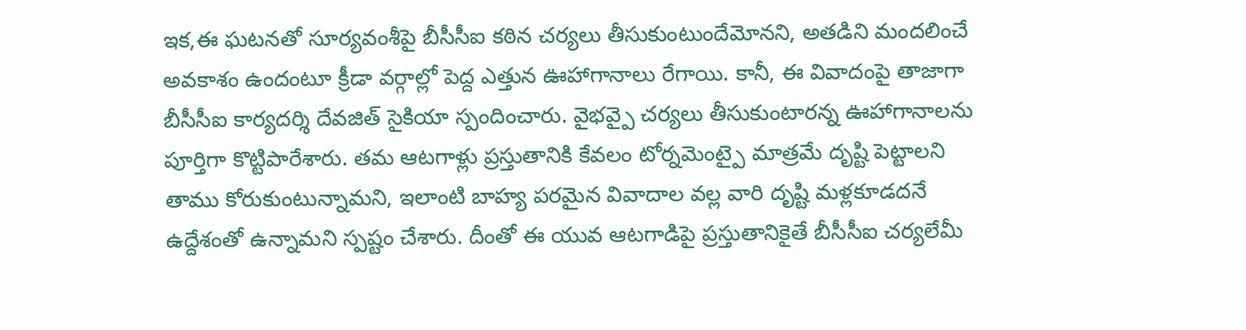ఇక,ఈ ఘటనతో సూర్యవంశీపై బీసీసీఐ కఠిన చర్యలు తీసుకుంటుందేమోనని, అతడిని మందలించే అవకాశం ఉందంటూ క్రీడా వర్గాల్లో పెద్ద ఎత్తున ఊహాగానాలు రేగాయి. కానీ, ఈ వివాదంపై తాజాగా బీసీసీఐ కార్యదర్శి దేవజిత్ సైకియా స్పందించారు. వైభవ్పై చర్యలు తీసుకుంటారన్న ఊహాగానాలను పూర్తిగా కొట్టిపారేశారు. తమ ఆటగాళ్లు ప్రస్తుతానికి కేవలం టోర్నమెంట్పై మాత్రమే దృష్టి పెట్టాలని తాము కోరుకుంటున్నామని, ఇలాంటి బాహ్య పరమైన వివాదాల వల్ల వారి దృష్టి మళ్లకూడదనే ఉద్దేశంతో ఉన్నామని స్పష్టం చేశారు. దీంతో ఈ యువ ఆటగాడిపై ప్రస్తుతానికైతే బీసీసీఐ చర్యలేమీ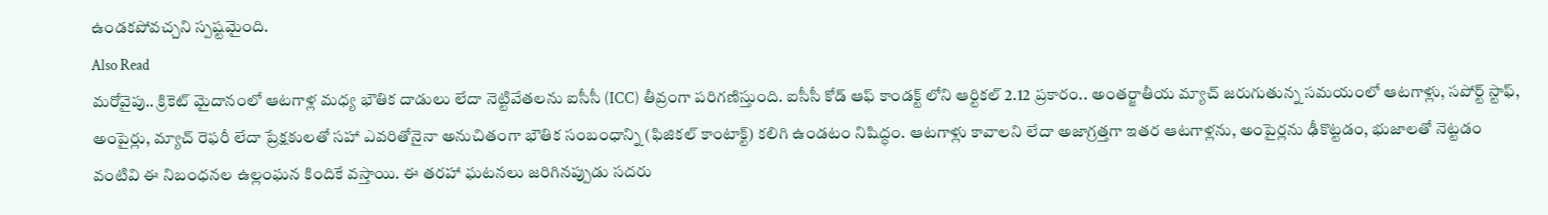ఉండకపోవచ్చని స్పష్టమైంది.
Also Read
మరోవైపు.. క్రికెట్ మైదానంలో ఆటగాళ్ల మధ్య భౌతిక దాడులు లేదా నెట్టివేతలను ఐసీసీ (ICC) తీవ్రంగా పరిగణిస్తుంది. ఐసీసీ కోడ్ ఆఫ్ కాండక్ట్ లోని ఆర్టికల్ 2.12 ప్రకారం.. అంతర్జాతీయ మ్యాచ్ జరుగుతున్న సమయంలో ఆటగాళ్లు, సపోర్ట్ స్టాఫ్, అంపైర్లు, మ్యాచ్ రెఫరీ లేదా ప్రేక్షకులతో సహా ఎవరితోనైనా అనుచితంగా భౌతిక సంబంధాన్ని (ఫిజికల్ కాంటాక్ట్) కలిగి ఉండటం నిషిద్ధం. ఆటగాళ్లు కావాలని లేదా అజాగ్రత్తగా ఇతర ఆటగాళ్లను, అంపైర్లను ఢీకొట్టడం, భుజాలతో నెట్టడం వంటివి ఈ నిబంధనల ఉల్లంఘన కిందికే వస్తాయి. ఈ తరహా ఘటనలు జరిగినప్పుడు సదరు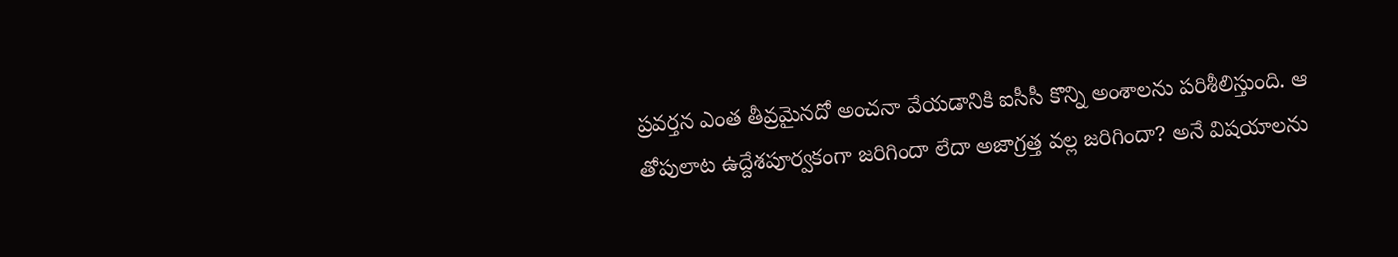ప్రవర్తన ఎంత తీవ్రమైనదో అంచనా వేయడానికి ఐసీసీ కొన్ని అంశాలను పరిశీలిస్తుంది. ఆ తోపులాట ఉద్దేశపూర్వకంగా జరిగిందా లేదా అజాగ్రత్త వల్ల జరిగిందా? అనే విషయాలను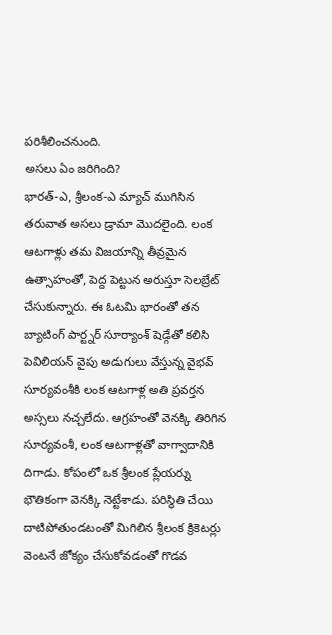పరిశీలించనుంది.
అసలు ఏం జరిగింది?
భారత్-ఎ, శ్రీలంక-ఎ మ్యాచ్ ముగిసిన తరువాత అసలు డ్రామా మొదలైంది. లంక ఆటగాళ్లు తమ విజయాన్ని తీవ్రమైన ఉత్సాహంతో, పెద్ద పెట్టున అరుస్తూ సెలబ్రేట్ చేసుకున్నారు. ఈ ఓటమి భారంతో తన బ్యాటింగ్ పార్ట్నర్ సూర్యాంశ్ షెడ్గేతో కలిసి పెవిలియన్ వైపు అడుగులు వేస్తున్న వైభవ్ సూర్యవంశీకి లంక ఆటగాళ్ల అతి ప్రవర్తన అస్సలు నచ్చలేదు. ఆగ్రహంతో వెనక్కి తిరిగిన సూర్యవంశీ, లంక ఆటగాళ్లతో వాగ్వాదానికి దిగాడు. కోపంలో ఒక శ్రీలంక ప్లేయర్ను భౌతికంగా వెనక్కి నెట్టేశాడు. పరిస్థితి చేయి దాటిపోతుండటంతో మిగిలిన శ్రీలంక క్రికెటర్లు వెంటనే జోక్యం చేసుకోవడంతో గొడవ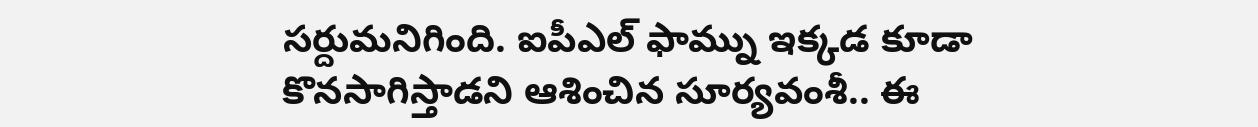సర్దుమనిగింది. ఐపీఎల్ ఫామ్ను ఇక్కడ కూడా కొనసాగిస్తాడని ఆశించిన సూర్యవంశీ.. ఈ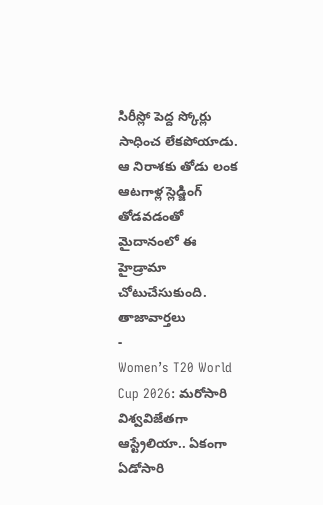సిరీస్లో పెద్ద స్కోర్లు సాధించ లేకపోయాడు. ఆ నిరాశకు తోడు లంక ఆటగాళ్ల స్లెడ్జింగ్ తోడవడంతో మైదానంలో ఈ హైడ్రామా చోటుచేసుకుంది.
తాజావార్తలు
-
Women’s T20 World Cup 2026: మరోసారి విశ్వవిజేతగా ఆస్ట్రేలియా.. ఏకంగా ఏడోసారి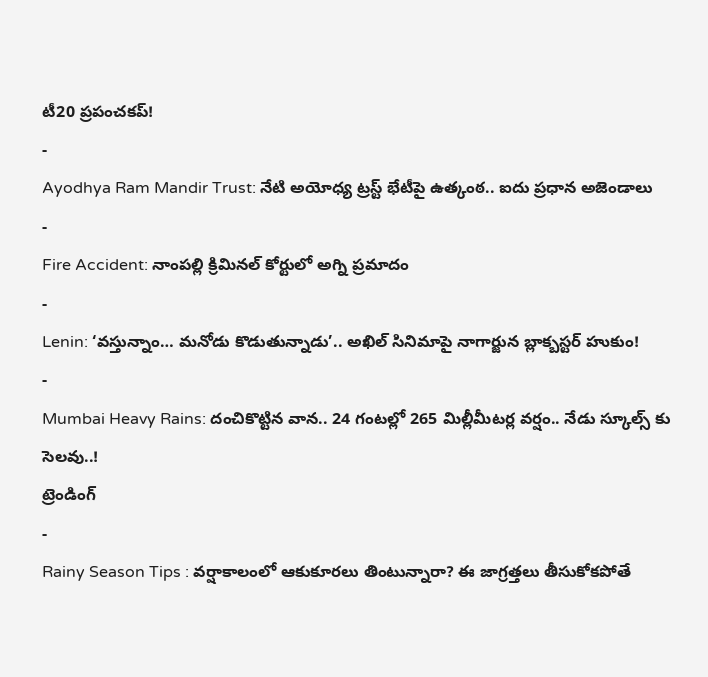టీ20 ప్రపంచకప్!
-
Ayodhya Ram Mandir Trust: నేటి అయోధ్య ట్రస్ట్ భేటీపై ఉత్కంఠ.. ఐదు ప్రధాన అజెండాలు
-
Fire Accident: నాంపల్లి క్రిమినల్ కోర్టులో అగ్ని ప్రమాదం
-
Lenin: ‘వస్తున్నాం… మనోడు కొడుతున్నాడు’.. అఖిల్ సినిమాపై నాగార్జున బ్లాక్బస్టర్ హుకుం!
-
Mumbai Heavy Rains: దంచికొట్టిన వాన.. 24 గంటల్లో 265 మిల్లీమీటర్ల వర్షం.. నేడు స్కూల్స్ కు సెలవు..!
ట్రెండింగ్
-
Rainy Season Tips : వర్షాకాలంలో ఆకుకూరలు తింటున్నారా? ఈ జాగ్రత్తలు తీసుకోకపోతే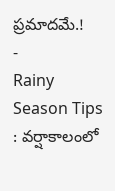ప్రమాదమే.!
-
Rainy Season Tips : వర్షాకాలంలో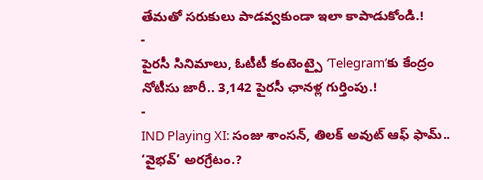తేమతో సరుకులు పాడవ్వకుండా ఇలా కాపాడుకోండి.!
-
పైరసీ సినిమాలు, ఓటీటీ కంటెంట్పై ‘Telegram’కు కేంద్రం నోటీసు జారీ.. 3,142 పైరసీ ఛానళ్ల గుర్తింపు.!
-
IND Playing XI: సంజు శాంసన్, తిలక్ అవుట్ ఆఫ్ ఫామ్.. ‘వైభవ్’ అరగ్రేటం.?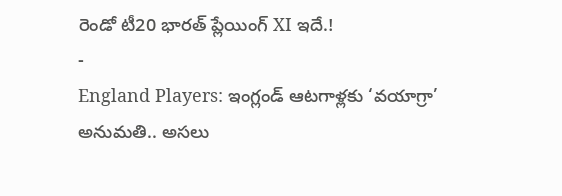రెండో టీ20 భారత్ ప్లేయింగ్ XI ఇదే.!
-
England Players: ఇంగ్లండ్ ఆటగాళ్లకు ‘వయాగ్రా’ అనుమతి.. అసలు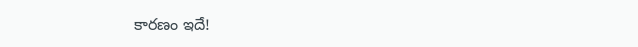కారణం ఇదే!